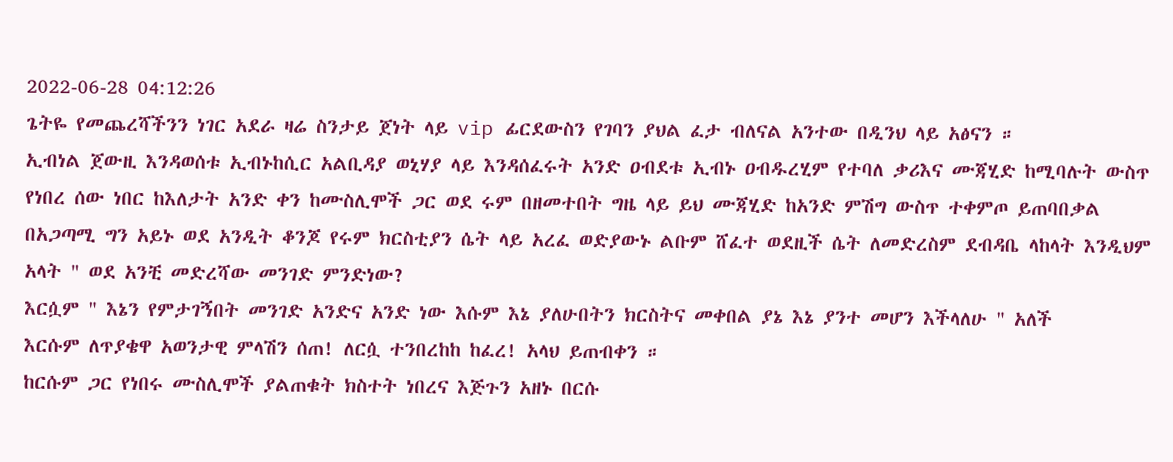2022-06-28 04:12:26
ጌትዬ የመጨረሻችንን ነገር አደራ ዛሬ ስንታይ ጀነት ላይ vip ፊርደውስን የገባን ያህል ፈታ ብለናል አንተው በዲንህ ላይ አፅናን ።
ኢብነል ጀውዚ እንዳወሰቱ ኢብኑከሲር አልቢዳያ ወኒሃያ ላይ እንዳሰፈሩት አንድ ዐብደቱ ኢብኑ ዐብዱረሂም የተባለ ቃሪእና ሙጃሂድ ከሚባሉት ውስጥ የነበረ ሰው ነበር ከእለታት አንድ ቀን ከሙስሊሞች ጋር ወደ ሩም በዘመተበት ግዜ ላይ ይህ ሙጃሂድ ከአንድ ምሽግ ውስጥ ተቀምጦ ይጠባበቃል በአጋጣሚ ግን አይኑ ወደ አንዲት ቆንጆ የሩም ክርስቲያን ሴት ላይ አረፈ ወድያውኑ ልቡም ሸፈተ ወደዚች ሴት ለመድረስም ደብዳቤ ላከላት እንዲህም አላት " ወደ አንቺ መድረሻው መንገድ ምንድነው?
እርሷም " እኔን የምታገኝበት መንገድ አንድና አንድ ነው እሱም እኔ ያለሁበትን ክርስትና መቀበል ያኔ እኔ ያንተ መሆን እችላለሁ " አለች
እርሱም ለጥያቄዋ አወንታዊ ምላሽን ሰጠ! ለርሷ ተንበረከከ ከፈረ! አላህ ይጠብቀን ።
ከርሱም ጋር የነበሩ ሙስሊሞች ያልጠቁት ክስተት ነበረና እጅጉን አዘኑ በርሱ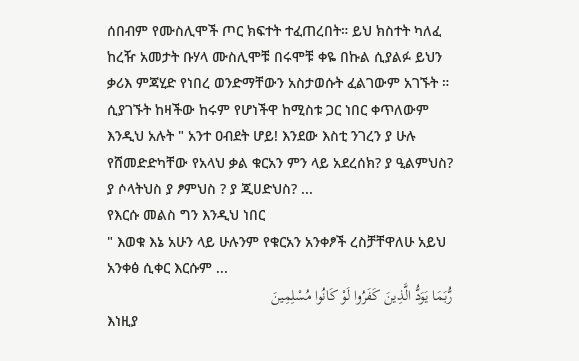ሰበብም የሙስሊሞች ጦር ክፍተት ተፈጠረበት። ይህ ክስተት ካለፈ ከረዥ አመታት ቡሃላ ሙስሊሞቹ በሩሞቹ ቀዬ በኩል ሲያልፉ ይህን ቃሪእ ምጃሂድ የነበረ ወንድማቸውን አስታወሱት ፈልገውም አገኙት ።
ሲያገኙት ከዛችው ከሩም የሆነችዋ ከሚስቱ ጋር ነበር ቀጥለውም እንዲህ አሉት " አንተ ዐብደት ሆይ! እንደው እስቲ ንገረን ያ ሁሉ የሸመድድካቸው የአላህ ቃል ቁርአን ምን ላይ አደረሰክ? ያ ዒልምህስ? ያ ሶላትህስ ያ ፆምህስ ? ያ ጂሀድህስ? ...
የእርሱ መልስ ግን እንዲህ ነበር
" እወቁ እኔ አሁን ላይ ሁሉንም የቁርአን አንቀፆች ረስቻቸዋለሁ አይህ አንቀፅ ሲቀር እርሱም ...
رُّبَمَا يَوَدُّ الَّذِينَ كَفَرُوا لَوْ كَانُوا مُسْلِمِينَ
እነዚያ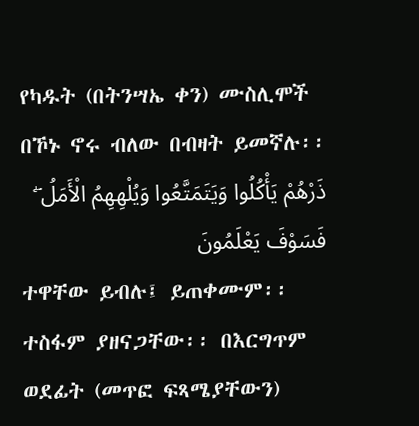የካዱት (በትንሣኤ ቀን) ሙስሊሞች በኾኑ ኖሩ ብለው በብዛት ይመኛሉ፡፡
ذَرْهُمْ يَأْكُلُوا وَيَتَمَتَّعُوا وَيُلْهِهِمُ الْأَمَلُ ۖ فَسَوْفَ يَعْلَمُونَ
ተዋቸው ይብሉ፤ ይጠቀሙም፡፡ ተስፋም ያዘናጋቸው፡፡ በእርግጥም ወደፊት (መጥፎ ፍጻሜያቸውን)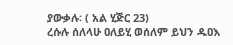ያውቃሉ፡ ( አል ሂጅር 23)
ረሱሉ ሰለላሁ ዐለይሂ ወሰለም ይህን ዱዐእ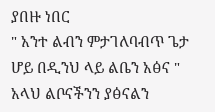ያበዙ ነበር
" አንተ ልብን ምታገለባብጥ ጌታ ሆይ በዲንህ ላይ ልቤን አፅና "
አላህ ልቦናችንን ያፅናልን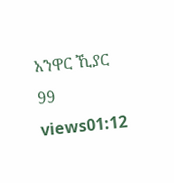አንዋር ኺያር
99 views01:12